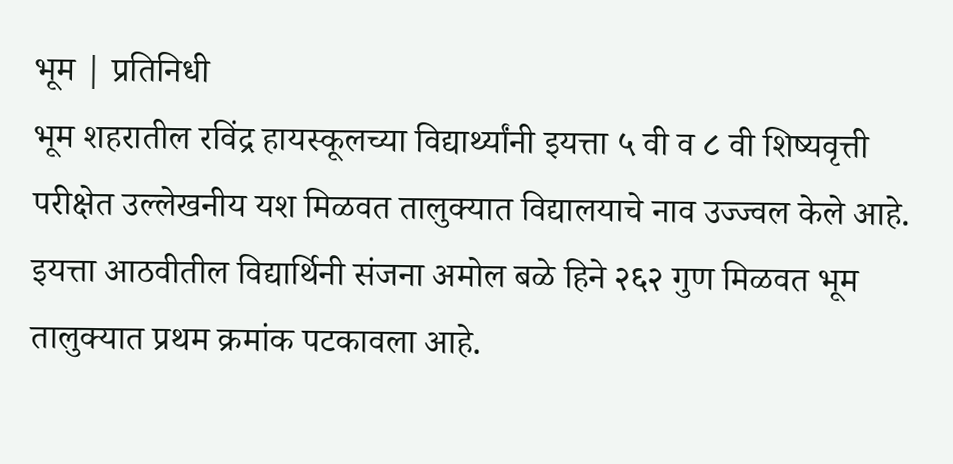भूम | प्रतिनिधी
भूम शहरातील रविंद्र हायस्कूलच्या विद्यार्थ्यांनी इयत्ता ५ वी व ८ वी शिष्यवृत्ती परीक्षेत उल्लेखनीय यश मिळवत तालुक्यात विद्यालयाचे नाव उज्ज्वल केले आहे.
इयत्ता आठवीतील विद्यार्थिनी संजना अमोल बळे हिने २६२ गुण मिळवत भूम तालुक्यात प्रथम क्रमांक पटकावला आहे.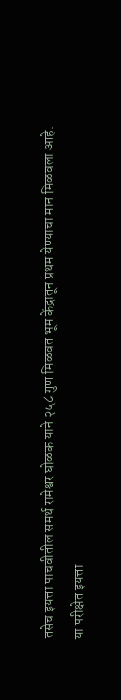तसेच इयत्ता पाचवीतील समर्थ रामेश्वर घोळक याने २५८ गुण मिळवत भूम केंद्रातून प्रथम येण्याचा मान मिळवला आहे.
या परीक्षेत इयत्ता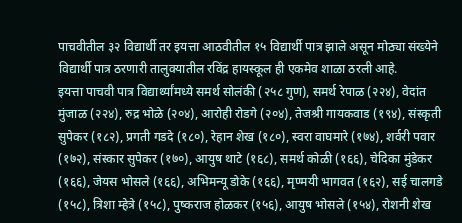पाचवीतील ३२ विद्यार्थी तर इयत्ता आठवीतील १५ विद्यार्थी पात्र झाले असून मोठ्या संख्येने विद्यार्थी पात्र ठरणारी तालुक्यातील रविंद्र हायस्कूल ही एकमेव शाळा ठरली आहे.
इयत्ता पाचवी पात्र विद्यार्थ्यांमध्ये समर्थ सोलंकी (२५८ गुण), समर्थ रेपाळ (२२४), वेदांत मुंजाळ (२२४), रुद्र भोळे (२०४), आरोही रोडगे (२०४), तेजश्री गायकवाड (१९४), संस्कृती सुपेकर (१८२), प्रगती गडदे (१८०), रेहान शेख (१८०), स्वरा वाघमारे (१७४), शर्वरी पवार (१७२), संस्कार सुपेकर (१७०), आयुष थाटे (१६८), समर्थ कोळी (१६६), चेदिका मुंडेकर (१६६), जेयस भोसले (१६६), अभिमन्यू डोके (१६६), मृण्मयी भागवत (१६२), सई चालगडे (१५८), त्रिशा म्हेत्रे (१५८), पुष्कराज होळकर (१५६), आयुष भोसले (१५४), रोशनी शेख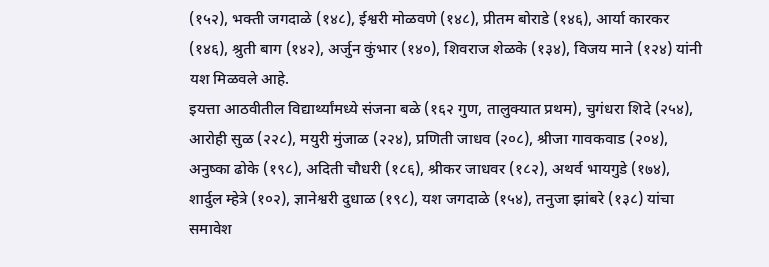(१५२), भक्ती जगदाळे (१४८), ईश्वरी मोळवणे (१४८), प्रीतम बोराडे (१४६), आर्या कारकर (१४६), श्रुती बाग (१४२), अर्जुन कुंभार (१४०), शिवराज शेळके (१३४), विजय माने (१२४) यांनी यश मिळवले आहे.
इयत्ता आठवीतील विद्यार्थ्यांमध्ये संजना बळे (१६२ गुण, तालुक्यात प्रथम), चुगंधरा शिदे (२५४), आरोही सुळ (२२८), मयुरी मुंजाळ (२२४), प्रणिती जाधव (२०८), श्रीजा गावकवाड (२०४), अनुष्का ढोके (१९८), अदिती चौधरी (१८६), श्रीकर जाधवर (१८२), अथर्व भायगुडे (१७४), शार्दुल म्हेत्रे (१०२), ज्ञानेश्वरी दुधाळ (१९८), यश जगदाळे (१५४), तनुजा झांबरे (१३८) यांचा समावेश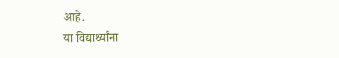आहे.
या विद्यार्थ्यांना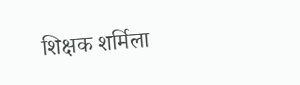शिक्षक शर्मिला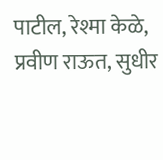पाटील, रेश्मा केळे, प्रवीण राऊत, सुधीर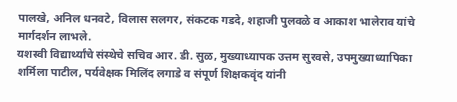पालखे, अनिल धनवटे, विलास सलगर, संकटक गडदे, शहाजी पुलवळे व आकाश भालेराव यांचे मार्गदर्शन लाभले.
यशस्वी विद्यार्थ्यांचे संस्थेचे सचिव आर. डी. सुळ, मुख्याध्यापक उत्तम सुरवसे, उपमुख्याध्यापिका शर्मिला पाटील, पर्यवेक्षक मिलिंद लगाडे व संपूर्ण शिक्षकवृंद यांनी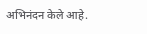अभिनंदन केले आहे.